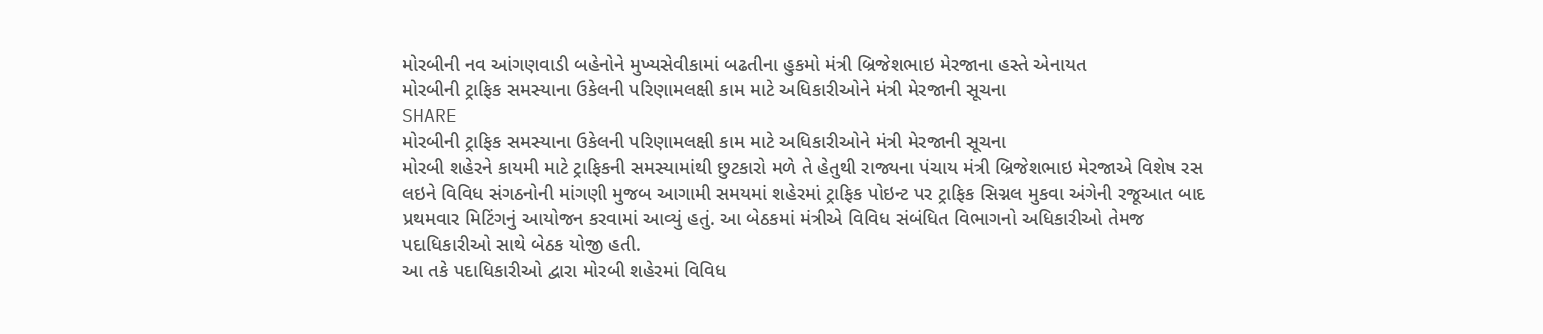મોરબીની નવ આંગણવાડી બહેનોને મુખ્યસેવીકામાં બઢતીના હુકમો મંત્રી બ્રિજેશભાઇ મેરજાના હસ્તે એનાયત
મોરબીની ટ્રાફિક સમસ્યાના ઉકેલની પરિણામલક્ષી કામ માટે અધિકારીઓને મંત્રી મેરજાની સૂચના
SHARE
મોરબીની ટ્રાફિક સમસ્યાના ઉકેલની પરિણામલક્ષી કામ માટે અધિકારીઓને મંત્રી મેરજાની સૂચના
મોરબી શહેરને કાયમી માટે ટ્રાફિકની સમસ્યામાંથી છુટકારો મળે તે હેતુથી રાજ્યના પંચાય મંત્રી બ્રિજેશભાઇ મેરજાએ વિશેષ રસ લઇને વિવિધ સંગઠનોની માંગણી મુજબ આગામી સમયમાં શહેરમાં ટ્રાફિક પોઇન્ટ પર ટ્રાફિક સિગ્નલ મુકવા અંગેની રજૂઆત બાદ પ્રથમવાર મિટિંગનું આયોજન કરવામાં આવ્યું હતું. આ બેઠકમાં મંત્રીએ વિવિધ સંબંધિત વિભાગનો અધિકારીઓ તેમજ પદાધિકારીઓ સાથે બેઠક યોજી હતી.
આ તકે પદાધિકારીઓ દ્વારા મોરબી શહેરમાં વિવિધ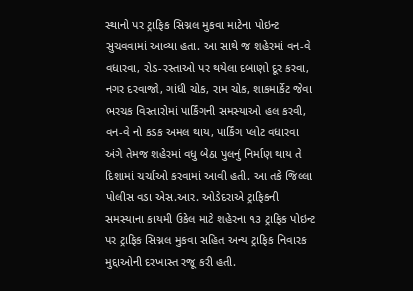સ્થાનો પર ટ્રાફિક સિગ્નલ મુકવા માટેના પોઇન્ટ સુચવવામાં આવ્યા હતા. આ સાથે જ શહેરમાં વન-વે વધારવા, રોડ-રસ્તાઓ પર થયેલા દબાણો દૂર કરવા, નગર દરવાજો, ગાંધી ચોક, રામ ચોક, શાકમાર્કેટ જેવા ભરચક વિસ્તારોમાં પાર્કિંગની સમસ્યાઓ હલ કરવી, વન-વે નો કડક અમલ થાય, પાર્કિંગ પ્લોટ વધારવા અંગે તેમજ શહેરમાં વધુ બેઠા પુલનું નિર્માણ થાય તે દિશામાં ચર્ચાઓ કરવામાં આવી હતી. આ તકે જિલ્લા પોલીસ વડા એસ.આર. ઓડેદરાએ ટ્રાફિકની સમસ્યાના કાયમી ઉકેલ માટે શહેરના ૧૩ ટ્રાફિક પોઇન્ટ પર ટ્રાફિક સિગ્નલ મુકવા સહિત અન્ય ટ્રાફિક નિવારક મુદ્દાઓની દરખાસ્ત રજૂ કરી હતી.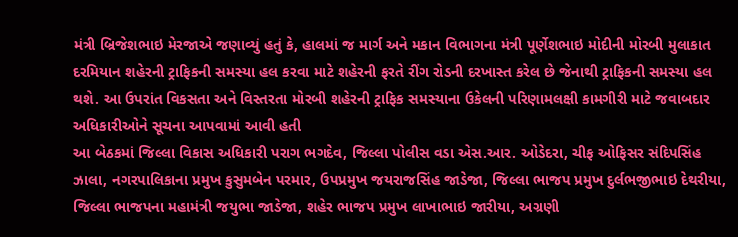મંત્રી બ્રિજેશભાઇ મેરજાએ જણાવ્યું હતું કે, હાલમાં જ માર્ગ અને મકાન વિભાગના મંત્રી પૂર્ણેશભાઇ મોદીની મોરબી મુલાકાત દરમિયાન શહેરની ટ્રાફિકની સમસ્યા હલ કરવા માટે શહેરની ફરતે રીંગ રોડની દરખાસ્ત કરેલ છે જેનાથી ટ્રાફિકની સમસ્યા હલ થશે. આ ઉપરાંત વિકસતા અને વિસ્તરતા મોરબી શહેરની ટ્રાફિક સમસ્યાના ઉકેલની પરિણામલક્ષી કામગીરી માટે જવાબદાર અધિકારીઓને સૂચના આપવામાં આવી હતી
આ બેઠકમાં જિલ્લા વિકાસ અધિકારી પરાગ ભગદેવ, જિલ્લા પોલીસ વડા એસ.આર. ઓડેદરા, ચીફ ઓફિસર સંદિપસિંહ ઝાલા, નગરપાલિકાના પ્રમુખ કુસુમબેન પરમાર, ઉપપ્રમુખ જયરાજસિંહ જાડેજા, જિલ્લા ભાજપ પ્રમુખ દુર્લભજીભાઇ દેથરીયા, જિલ્લા ભાજપના મહામંત્રી જયુભા જાડેજા, શહેર ભાજપ પ્રમુખ લાખાભાઇ જારીયા, અગ્રણી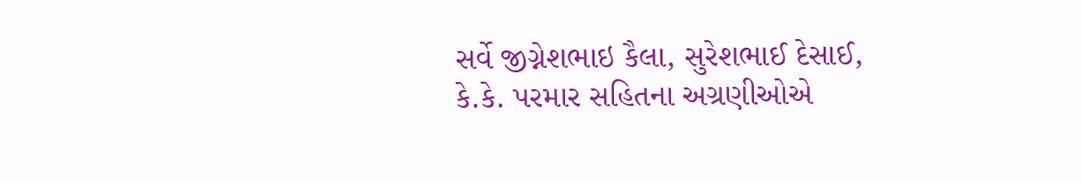સર્વે જીગ્નેશભાઇ કૈલા, સુરેશભાઈ દેસાઈ, કે.કે. પરમાર સહિતના અગ્રણીઓએ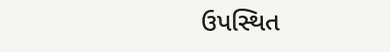ઉપસ્થિત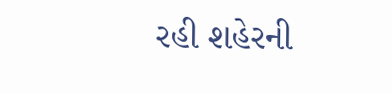રહી શહેરની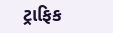ટ્રાફિક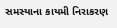સમસ્યાના કાયમી નિરાકરણ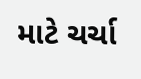માટે ચર્ચા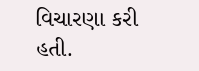વિચારણા કરી હતી.